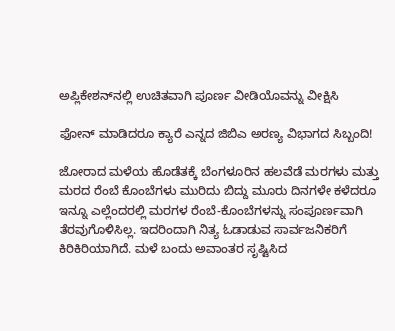ಅಪ್ಲಿಕೇಶನ್‌ನಲ್ಲಿ ಉಚಿತವಾಗಿ ಪೂರ್ಣ ವೀಡಿಯೊವನ್ನು ವೀಕ್ಷಿಸಿ

ಫೋನ್ ಮಾಡಿದರೂ ಕ್ಯಾರೆ ಎನ್ನದ ಜಿಬಿಎ ಅರಣ್ಯ ವಿಭಾಗದ ಸಿಬ್ಬಂದಿ!

ಜೋರಾದ ಮಳೆಯ ಹೊಡೆತಕ್ಕೆ ಬೆಂಗಳೂರಿನ ಹಲವೆಡೆ ಮರಗಳು ಮತ್ತು ಮರದ ರೆಂಬೆ ಕೊಂಬೆಗಳು ಮುರಿದು ಬಿದ್ದು ಮೂರು ದಿನಗಳೇ ಕಳೆದರೂ ಇನ್ನೂ ಎಲ್ಲೆಂದರಲ್ಲಿ ಮರಗಳ ರೆಂಬೆ-ಕೊಂಬೆಗಳನ್ನು ಸಂಪೂರ್ಣವಾಗಿ ತೆರವುಗೊಳಿಸಿಲ್ಲ. ಇದರಿಂದಾಗಿ ನಿತ್ಯ ಓಡಾಡುವ ಸಾರ್ವಜನಿಕರಿಗೆ ಕಿರಿಕಿರಿಯಾಗಿದೆ. ಮಳೆ ಬಂದು ಅವಾಂತರ ಸೃಷ್ಟಿಸಿದ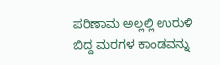ಪರಿಣಾಮ ಅಲ್ಲಲ್ಲಿ ಉರುಳಿ ಬಿದ್ದ ಮರಗಳ ಕಾಂಡವನ್ನು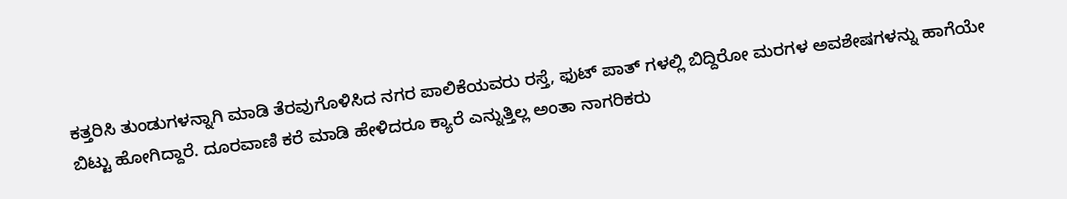ಕತ್ತರಿಸಿ ತುಂಡುಗಳನ್ನಾಗಿ ಮಾಡಿ ತೆರವುಗೊಳಿಸಿದ ನಗರ ಪಾಲಿಕೆಯವರು ರಸ್ತೆ, ಫುಟ್ ಪಾತ್ ಗಳಲ್ಲಿ ಬಿದ್ದಿರೋ ಮರಗಳ ಅವಶೇಷಗಳನ್ನು ಹಾಗೆಯೇ ಬಿಟ್ಟು ಹೋಗಿದ್ದಾರೆ. ದೂರವಾಣಿ ಕರೆ ಮಾಡಿ ಹೇಳಿದರೂ ಕ್ಯಾರೆ ಎನ್ನುತ್ತಿಲ್ಲ ಅಂತಾ ನಾಗರಿಕರು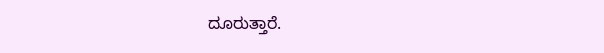ದೂರುತ್ತಾರೆ.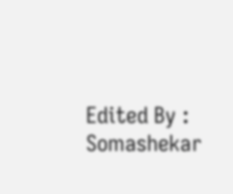Edited By : Somashekar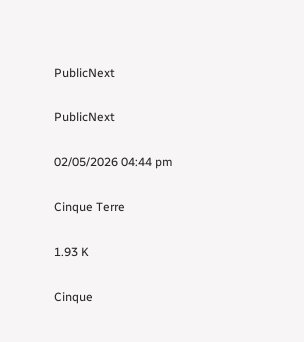PublicNext

PublicNext

02/05/2026 04:44 pm

Cinque Terre

1.93 K

Cinque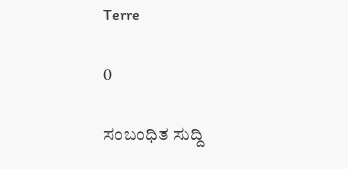Terre

0

ಸಂಬಂಧಿತ ಸುದ್ದಿ